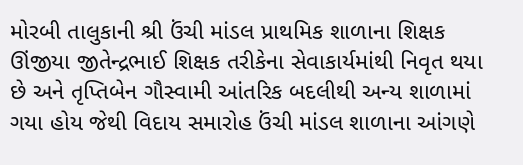મોરબી તાલુકાની શ્રી ઉંચી માંડલ પ્રાથમિક શાળાના શિક્ષક ઊંજીયા જીતેન્દ્રભાઈ શિક્ષક તરીકેના સેવાકાર્યમાંથી નિવૃત થયા છે અને તૃપ્તિબેન ગૌસ્વામી આંતરિક બદલીથી અન્ય શાળામાં ગયા હોય જેથી વિદાય સમારોહ ઉંચી માંડલ શાળાના આંગણે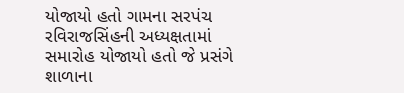યોજાયો હતો ગામના સરપંચ રવિરાજસિંહની અધ્યક્ષતામાં સમારોહ યોજાયો હતો જે પ્રસંગે શાળાના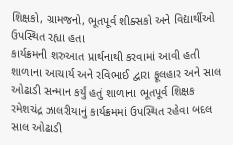શિક્ષકો, ગ્રામજનો, ભૂતપૂર્વ શીક્સકો અને વિદ્યાર્થીઓ ઉપસ્થિત રહ્યા હતા
કાર્યક્રમની શરુઆત પ્રાર્થનાથી કરવામાં આવી હતી શાળાના આચાર્ય અને રવિભાઈ દ્વારા ફૂલહાર અને સાલ ઓઢાડી સન્માન કર્યું હતું શાળાના ભૂતપૂર્વ શિક્ષક રમેશચંદ્ર ઝાલરીયાનું કાર્યક્રમમાં ઉપસ્થિત રહેવા બદલ સાલ ઓઢાડી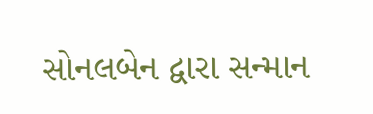સોનલબેન દ્વારા સન્માન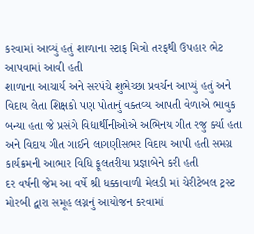કરવામાં આવ્યું હતું શાળાના સ્ટાફ મિત્રો તરફથી ઉપહાર ભેટ આપવામાં આવી હતી
શાળાના આચાર્ય અને સરપંચે શુભેચ્છા પ્રવર્ચન આપ્યું હતું અને વિદાય લેતા શિક્ષકો પણ પોતાનું વક્તવ્ય આપતી વેળાએ ભાવુક બન્યા હતા જે પ્રસંગે વિદ્યાર્થીનીઓએ અભિનય ગીત રજુ ર્ક્યા હતા અને વિદાય ગીત ગાઈને લાગણીસભર વિદાય આપી હતી સમગ્ર કાર્યક્રમની આભાર વિધિ ફૂલતરીયા પ્રજ્ઞાબેને કરી હતી
દર વર્ષની જેમ આ વર્ષે શ્રી ધક્કાવાળી મેલડી માં ચેરીટેબલ ટ્રસ્ટ મોરબી દ્વારા સમૂહ લગ્નનું આયોજન કરવામાં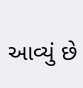આવ્યું છે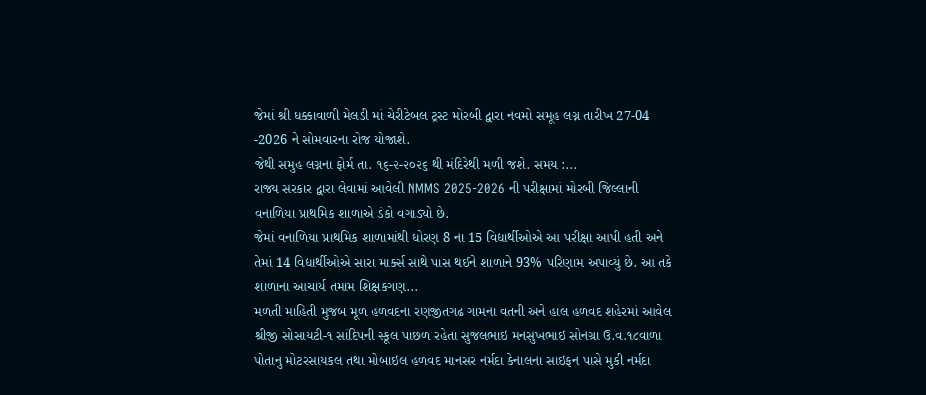જેમાં શ્રી ધક્કાવાળી મેલડી માં ચેરીટેબલ ટ્રસ્ટ મોરબી દ્વારા નવમો સમૂહ લગ્ન તારીખ 27-04 -2026 ને સોમવારના રોજ યોજાશે.
જેથી સમુહ લગ્નના ફોર્મ તા. ૧૬-૨-૨૦૨૬ થી મંદિરેથી મળી જશે. સમય :...
રાજ્ય સરકાર દ્વારા લેવામાં આવેલી NMMS 2025-2026 ની પરીક્ષામાં મોરબી જિલ્લાની વનાળિયા પ્રાથમિક શાળાએ ડંકો વગાડ્યો છે.
જેમાં વનાળિયા પ્રાથમિક શાળામાંથી ધોરણ 8 ના 15 વિદ્યાર્થીઓએ આ પરીક્ષા આપી હતી અને તેમાં 14 વિદ્યાર્થીઓએ સારા માર્ક્સ સાથે પાસ થઈને શાળાને 93% પરિણામ અપાવ્યું છે. આ તકે શાળાના આચાર્ય તમામ શિક્ષકગણ...
મળતી માહિતી મુજબ મૂળ હળવદના રણજીતગઢ ગામના વતની અને હાલ હળવદ શહેરમાં આવેલ શ્રીજી સોસાયટી-૧ સાંદિપની સ્કૂલ પાછળ રહેતા સુજલભાઇ મનસુખભાઇ સોનગ્રા ઉ.વ.૧૮વાળા પોતાનુ મોટરસાયકલ તથા મોબાઇલ હળવદ માનસર નર્મદા કેનાલના સાઇફન પાસે મુકી નર્મદા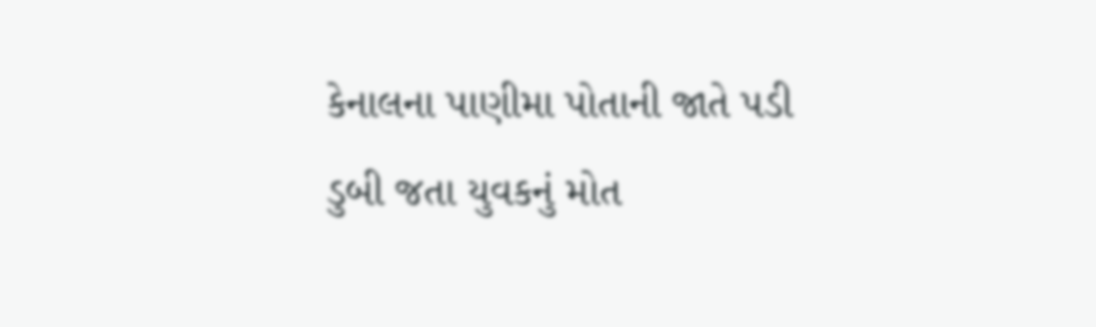કેનાલના પાણીમા પોતાની જાતે પડી ડુબી જતા યુવકનું મોત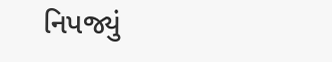નિપજ્યું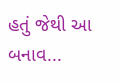હતું જેથી આ બનાવ...